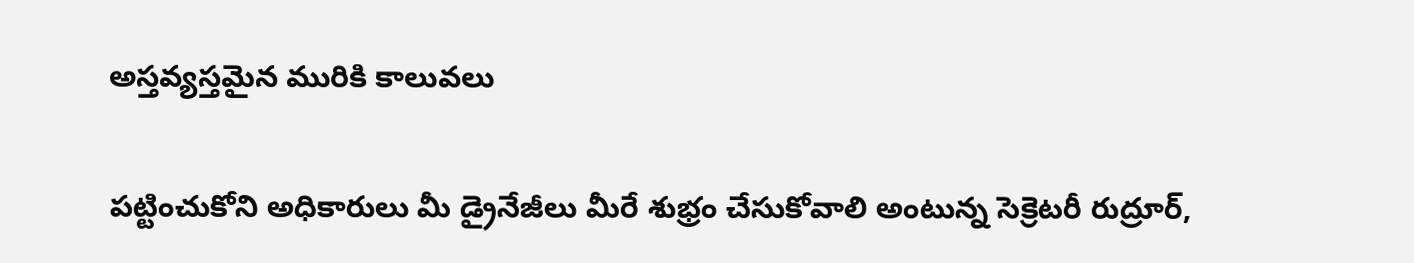అస్తవ్యస్తమైన మురికి కాలువలు

పట్టించుకోని అధికారులు మీ డ్రైనేజీలు మీరే శుభ్రం చేసుకోవాలి అంటున్న సెక్రెటరీ రుద్రూర్,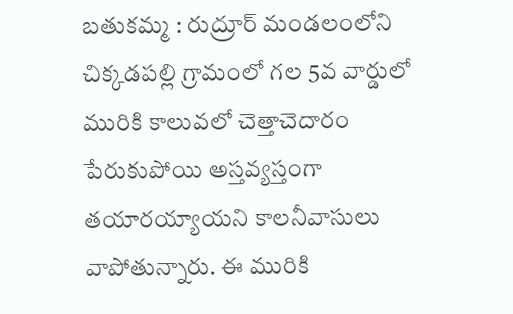బతుకమ్మ : రుద్రూర్ మండలంలోని చిక్కడపల్లి గ్రామంలో గల 5వ వార్డులో మురికి కాలువలో చెత్తాచెదారం పేరుకుపోయి అస్తవ్యస్తంగా తయారయ్యాయని కాలనీవాసులు వాపోతున్నారు. ఈ మురికి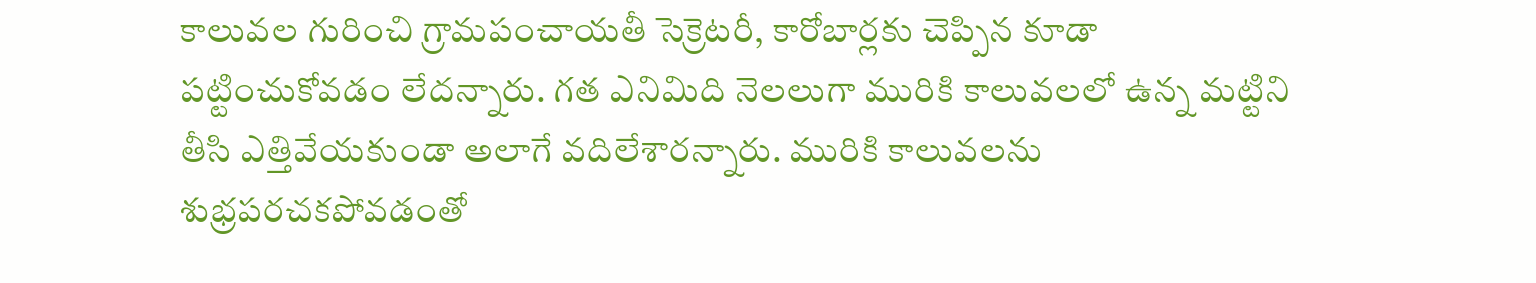కాలువల గురించి గ్రామపంచాయతీ సెక్రెటరీ, కారోబార్లకు చెప్పిన కూడా పట్టించుకోవడం లేదన్నారు. గత ఎనిమిది నెలలుగా మురికి కాలువలలో ఉన్న మట్టిని తీసి ఎత్తివేయకుండా అలాగే వదిలేశారన్నారు. మురికి కాలువలను శుభ్రపరచకపోవడంతో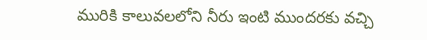మురికి కాలువలలోని నీరు ఇంటి ముందరకు వచ్చి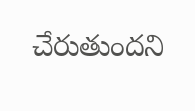చేరుతుందని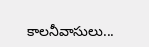కాలనీవాసులు...